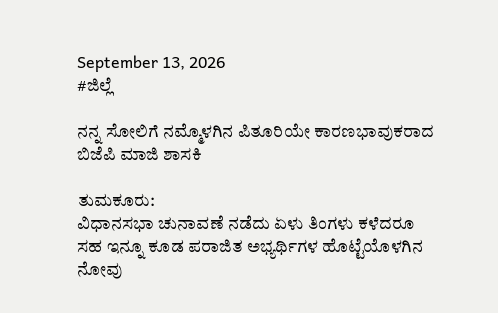September 13, 2026
#ಜಿಲ್ಲೆ

ನನ್ನ ಸೋಲಿಗೆ ನಮ್ಮೊಳಗಿನ ಪಿತೂರಿಯೇ ಕಾರಣಭಾವುಕರಾದ ಬಿಜೆಪಿ ಮಾಜಿ ಶಾಸಕಿ

ತುಮಕೂರು:
ವಿಧಾನಸಭಾ ಚುನಾವಣೆ ನಡೆದು ಏಳು ತಿಂಗಳು ಕಳೆದರೂ ಸಹ ಇನ್ನೂ ಕೂಡ ಪರಾಜಿತ ಅಭ್ಯರ್ಥಿಗಳ ಹೊಟ್ಟೆಯೊಳಗಿನ ನೋವು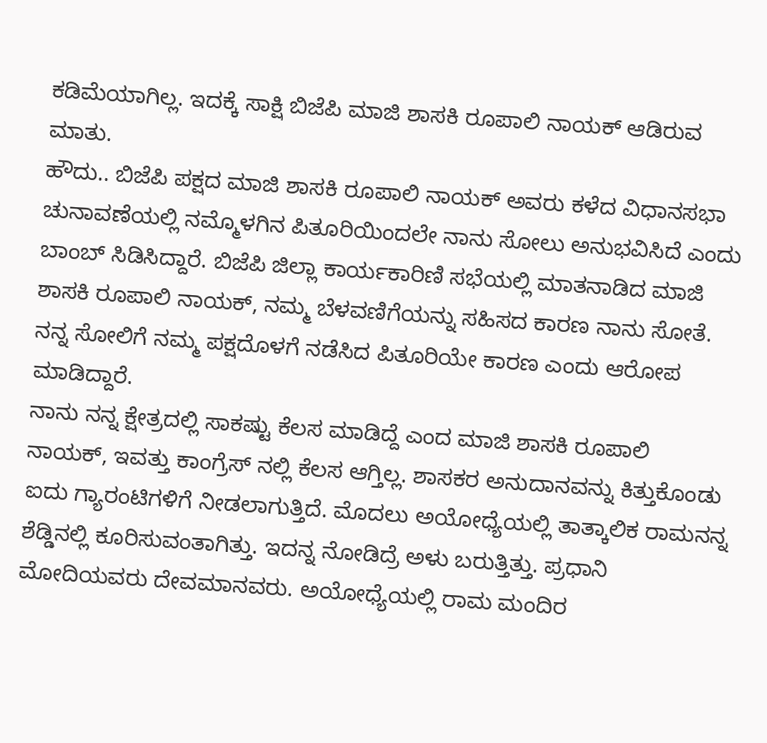ಕಡಿಮೆಯಾಗಿಲ್ಲ. ಇದಕ್ಕೆ ಸಾಕ್ಷಿ ಬಿಜೆಪಿ ಮಾಜಿ ಶಾಸಕಿ ರೂಪಾಲಿ ನಾಯಕ್ ಆಡಿರುವ ಮಾತು.
ಹೌದು.. ಬಿಜೆಪಿ ಪಕ್ಷದ ಮಾಜಿ ಶಾಸಕಿ ರೂಪಾಲಿ ನಾಯಕ್ ಅವರು ಕಳೆದ ವಿಧಾನಸಭಾ ಚುನಾವಣೆಯಲ್ಲಿ ನಮ್ಮೊಳಗಿನ ಪಿತೂರಿಯಿಂದಲೇ ನಾನು ಸೋಲು ಅನುಭವಿಸಿದೆ ಎಂದು ಬಾಂಬ್ ಸಿಡಿಸಿದ್ದಾರೆ. ಬಿಜೆಪಿ ಜಿಲ್ಲಾ ಕಾರ್ಯಕಾರಿಣಿ ಸಭೆಯಲ್ಲಿ ಮಾತನಾಡಿದ ಮಾಜಿ ಶಾಸಕಿ ರೂಪಾಲಿ ನಾಯಕ್, ನಮ್ಮ ಬೆಳವಣಿಗೆಯನ್ನು ಸಹಿಸದ ಕಾರಣ ನಾನು ಸೋತೆ. ನನ್ನ ಸೋಲಿಗೆ ನಮ್ಮ ಪಕ್ಷದೊಳಗೆ ನಡೆಸಿದ ಪಿತೂರಿಯೇ ಕಾರಣ ಎಂದು ಆರೋಪ ಮಾಡಿದ್ದಾರೆ.
ನಾನು ನನ್ನ ಕ್ಷೇತ್ರದಲ್ಲಿ ಸಾಕಷ್ಟು ಕೆಲಸ ಮಾಡಿದ್ದೆ ಎಂದ ಮಾಜಿ ಶಾಸಕಿ ರೂಪಾಲಿ ನಾಯಕ್, ಇವತ್ತು ಕಾಂಗ್ರೆಸ್ ನಲ್ಲಿ ಕೆಲಸ ಆಗ್ತಿಲ್ಲ. ಶಾಸಕರ ಅನುದಾನವನ್ನು ಕಿತ್ತುಕೊಂಡು ಐದು ಗ್ಯಾರಂಟಿಗಳಿಗೆ ನೀಡಲಾಗುತ್ತಿದೆ. ಮೊದಲು ಅಯೋಧ್ಯೆಯಲ್ಲಿ ತಾತ್ಕಾಲಿಕ ರಾಮನನ್ನ ಶೆಡ್ಡಿನಲ್ಲಿ ಕೂರಿಸುವಂತಾಗಿತ್ತು. ಇದನ್ನ ನೋಡಿದ್ರೆ ಅಳು ಬರುತ್ತಿತ್ತು. ಪ್ರಧಾನಿ ಮೋದಿಯವರು ದೇವಮಾನವರು. ಅಯೋಧ್ಯೆಯಲ್ಲಿ ರಾಮ ಮಂದಿರ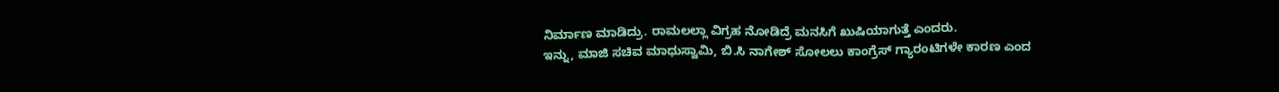ನಿರ್ಮಾಣ ಮಾಡಿದ್ರು. ರಾಮಲಲ್ಲಾ ವಿಗ್ರಹ ನೋಡಿದ್ರೆ ಮನಸಿಗೆ ಖುಷಿಯಾಗುತ್ತೆ ಎಂದರು.
ಇನ್ನು, ಮಾಜಿ ಸಚಿವ ಮಾಧುಸ್ವಾಮಿ, ಬಿ.ಸಿ ನಾಗೇಶ್ ಸೋಲಲು ಕಾಂಗ್ರೆಸ್ ಗ್ಯಾರಂಟಿಗಳೇ ಕಾರಣ ಎಂದ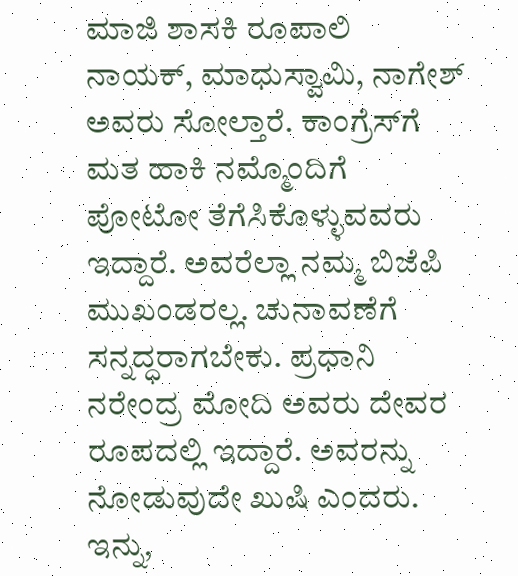ಮಾಜಿ ಶಾಸಕಿ ರೂಪಾಲಿ ನಾಯಕ್, ಮಾಧುಸ್ವಾಮಿ, ನಾಗೇಶ್ ಅವರು ಸೋಲ್ತಾರೆ. ಕಾಂಗ್ರೆಸ್‌ಗೆ ಮತ ಹಾಕಿ ನಮ್ಮೊಂದಿಗೆ ಪೋಟೋ ತೆಗೆಸಿಕೊಳ್ಳುವವರು ಇದ್ದಾರೆ. ಅವರೆಲ್ಲಾ ನಮ್ಮ ಬಿಜೆಪಿ ಮುಖಂಡರಲ್ಲ. ಚುನಾವಣೆಗೆ ಸನ್ನದ್ಧರಾಗಬೇಕು. ಪ್ರಧಾನಿ ನರೇಂದ್ರ ಮೋದಿ ಅವರು ದೇವರ ರೂಪದಲ್ಲಿ ಇದ್ದಾರೆ. ಅವರನ್ನು ನೋಡುವುದೇ ಖುಷಿ ಎಂದರು.
ಇನ್ನು,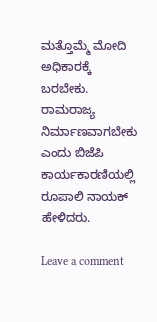ಮತ್ತೊಮ್ಮೆ ಮೋದಿ ಅಧಿಕಾರಕ್ಕೆ ಬರಬೇಕು. ರಾಮರಾಜ್ಯ ನಿರ್ಮಾಣವಾಗಬೇಕು ಎಂದು ಬಿಜೆಪಿ ಕಾರ್ಯಕಾರಣಿಯಲ್ಲಿ ರೂಪಾಲಿ ನಾಯಕ್ ಹೇಳಿದರು.

Leave a comment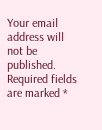Your email address will not be published. Required fields are marked *